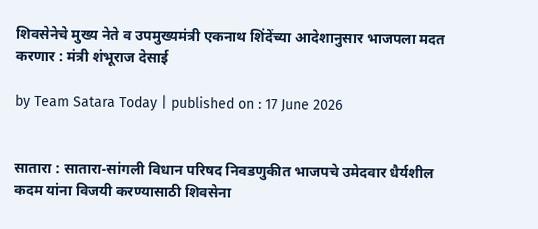शिवसेनेचे मुख्य नेते व उपमुख्यमंत्री एकनाथ शिंदेंच्‍या आदेशानुसार भाजपला मदत करणार : मंत्री शंभूराज देसाई

by Team Satara Today | published on : 17 June 2026


सातारा : सातारा-सांगली विधान परिषद निवडणुकीत भाजपचे उमेदवार धैर्यशील कदम यांना विजयी करण्‍यासाठी शिवसेना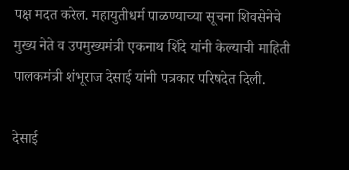पक्ष मदत करेल. महायुतीधर्म पाळण्‍याच्‍या सूचना शिवसेनेचे मुख्य नेते व उपमुख्यमंत्री एकनाथ शिंदे यांनी केल्‍याची माहिती पालकमंत्री शंभूराज देसाई यांनी पत्रकार परिषदेत दिली.

देसाई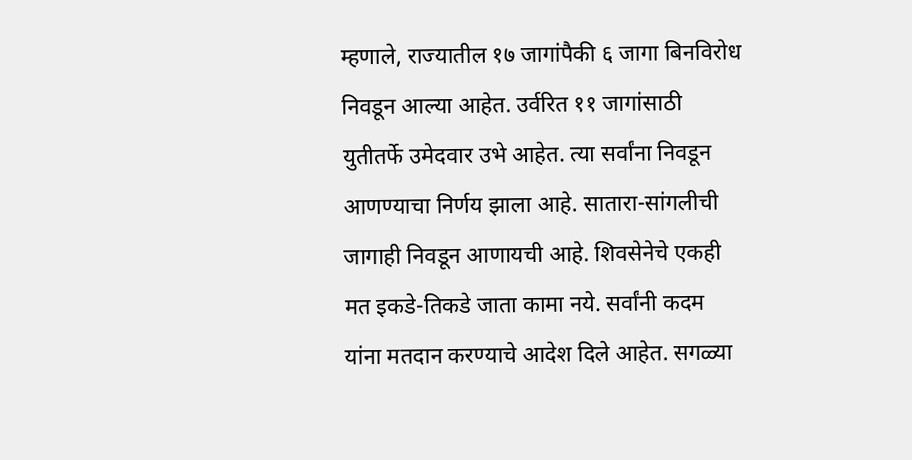म्‍हणाले, राज्‍यातील १७ जागांपैकी ६ जागा बिनविरोध निवडून आल्‍या आहेत. उर्वरित ११ जागांसाठी युतीतर्फे उमेदवार उभे आहेत. त्‍या सर्वांना निवडून आणण्‍याचा निर्णय झाला आहे. सातारा-सांगलीची जागाही निवडून आणायची आहे. शिवसेनेचे एकही मत इकडे-तिकडे जाता कामा नये. सर्वांनी कदम यांना मतदान करण्‍याचे आदेश दिले आहेत. सगळ्या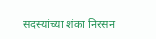सदस्‍यांच्‍या शंका निरसन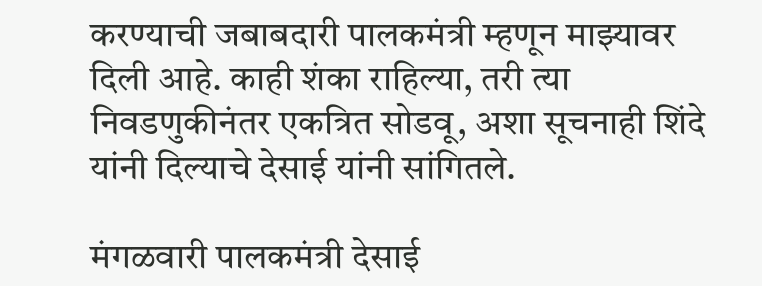करण्‍याची जबाबदारी पालकमंत्री म्‍हणून माझ्‍यावर दिली आहे. काही शंका राहिल्‍या, तरी त्‍या निवडणुकीनंतर एकत्रित सोडवू, अशा सूचनाही शिंदे यांनी दिल्‍याचे देसाई यांनी सांगितले.

मंगळवारी पालकमंत्री देसाई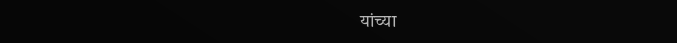यांच्या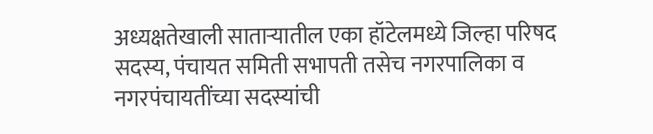अध्यक्षतेखाली साताऱ्यातील एका हॉटेलमध्ये जिल्हा परिषद सदस्य, पंचायत समिती सभापती तसेच नगरपालिका व नगरपंचायतींच्या सदस्यांची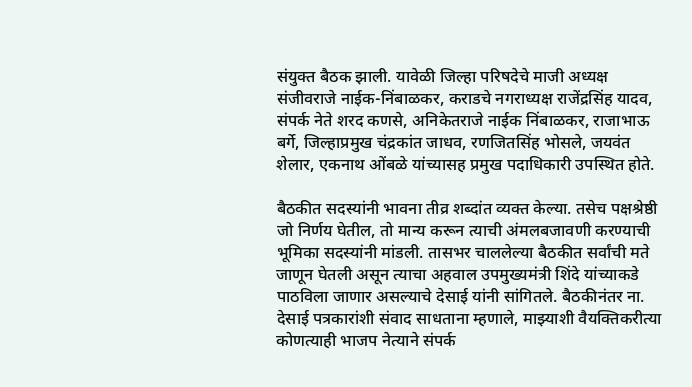संयुक्त बैठक झाली. यावेळी जिल्हा परिषदेचे माजी अध्यक्ष संजीवराजे नाईक-निंबाळकर, कराडचे नगराध्‍यक्ष राजेंद्रसिंह यादव, संपर्क नेते शरद कणसे, अनिकेतराजे नाईक निंबाळकर, राजाभाऊ बर्गे, जिल्हाप्रमुख चंद्रकांत जाधव, रणजितसिंह भोसले, जयवंत शेलार, एकनाथ ओंबळे यांच्यासह प्रमुख पदाधिकारी उपस्थित होते.

बैठकीत सदस्यांनी भावना तीव्र शब्दांत व्यक्त केल्या. तसेच पक्षश्रेष्ठी जो निर्णय घेतील, तो मान्य करून त्याची अंमलबजावणी करण्याची भूमिका सदस्यांनी मांडली. तासभर चाललेल्या बैठकीत सर्वांची मते जाणून घेतली असून त्याचा अहवाल उपमुख्यमंत्री शिंदे यांच्याकडे पाठविला जाणार असल्याचे देसाई यांनी सांगितले. बैठकीनंतर ना. देसाई पत्रकारांशी संवाद साधताना म्‍हणाले, माझ्याशी वैयक्तिकरीत्या कोणत्याही भाजप नेत्याने संपर्क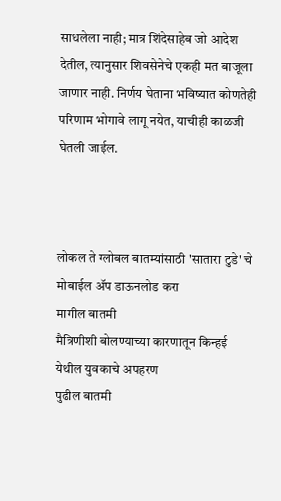साधलेला नाही; मात्र शिंदेसाहेब जो आदेश देतील, त्यानुसार शिवसेनेचे एकही मत बाजूला जाणार नाही. निर्णय घेताना भविष्यात कोणतेही परिणाम भोगावे लागू नयेत, याचीही काळजी घेतली जाईल.



लोकल ते ग्लोबल बातम्यांसाठी 'सातारा टुडे' चे मोबाईल ॲप डाऊनलोड करा
मागील बातमी
मैत्रिणीशी बोलण्याच्या कारणातून किन्हई येथील युवकाचे अपहरण
पुढील बातमी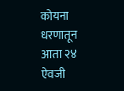कोयना धरणातून आता २४ ऐवजी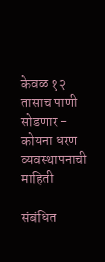केवळ १२ तासाच पाणी सोडणार - कोयना धरण व्यवस्थापनाची माहिती

संबंधित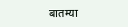बातम्या